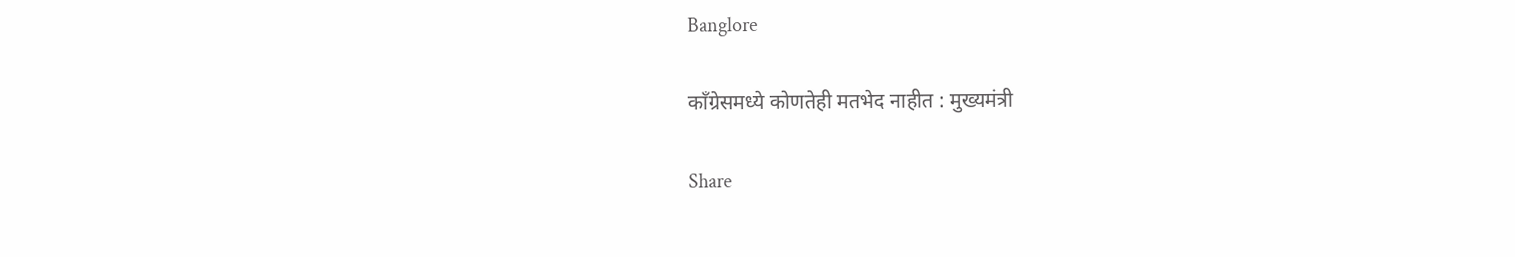Banglore

काँग्रेसमध्ये कोणतेही मतभेद नाहीत : मुख्यमंत्री

Share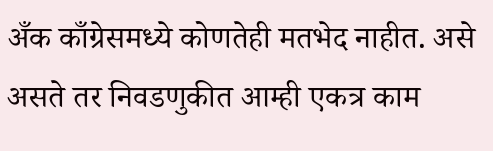अँक काँग्रेसमध्ये कोणतेही मतभेद नाहीत. असे असते तर निवडणुकीत आम्ही एकत्र काम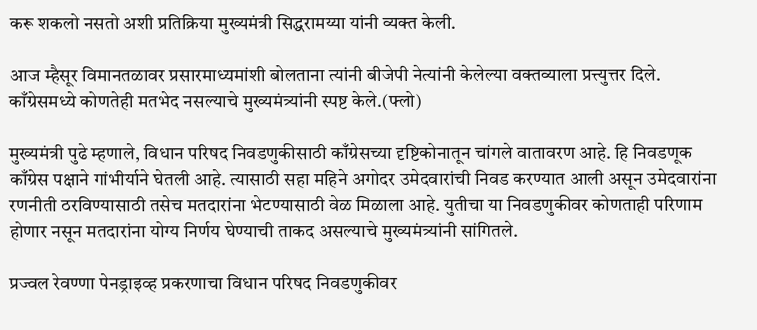करू शकलो नसतो अशी प्रतिक्रिया मुख्यमंत्री सिद्धरामय्या यांनी व्यक्त केली.

आज म्हैसूर विमानतळावर प्रसारमाध्यमांशी बोलताना त्यांनी बीजेपी नेत्यांनी केलेल्या वक्तव्याला प्रत्त्युत्तर दिले. काँग्रेसमध्ये कोणतेही मतभेद नसल्याचे मुख्यमंत्र्यांनी स्पष्ट केले.(फ्लो)

मुख्यमंत्री पुढे म्हणाले, विधान परिषद निवडणुकीसाठी काँग्रेसच्या दृष्टिकोनातून चांगले वातावरण आहे. हि निवडणूक काँग्रेस पक्षाने गांभीर्याने घेतली आहे. त्यासाठी सहा महिने अगोदर उमेदवारांची निवड करण्यात आली असून उमेदवारांना रणनीती ठरविण्यासाठी तसेच मतदारांना भेटण्यासाठी वेळ मिळाला आहे. युतीचा या निवडणुकीवर कोणताही परिणाम होणार नसून मतदारांना योग्य निर्णय घेण्याची ताकद असल्याचे मुख्यमंत्र्यांनी सांगितले.

प्रज्वल रेवण्णा पेनड्राइव्ह प्रकरणाचा विधान परिषद निवडणुकीवर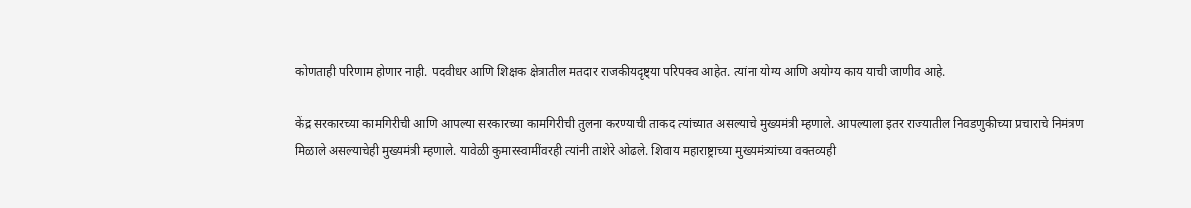कोणताही परिणाम होणार नाही. पदवीधर आणि शिक्षक क्षेत्रातील मतदार राजकीयदृष्ट्या परिपक्व आहेत. त्यांना योग्य आणि अयोग्य काय याची जाणीव आहे.

केंद्र सरकारच्या कामगिरीची आणि आपल्या सरकारच्या कामगिरीची तुलना करण्याची ताकद त्यांच्यात असल्याचे मुख्यमंत्री म्हणाले. आपल्याला इतर राज्यातील निवडणुकीच्या प्रचाराचे निमंत्रण मिळाले असल्याचेही मुख्यमंत्री म्हणाले. यावेळी कुमारस्वामींवरही त्यांनी ताशेरे ओढले. शिवाय महाराष्ट्राच्या मुख्यमंत्र्यांच्या वक्तव्यही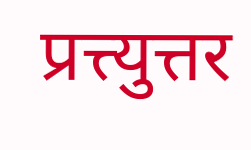प्रत्त्युत्तर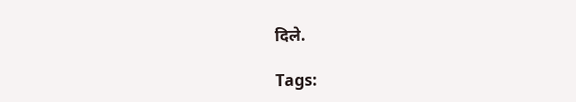दिले.

Tags: